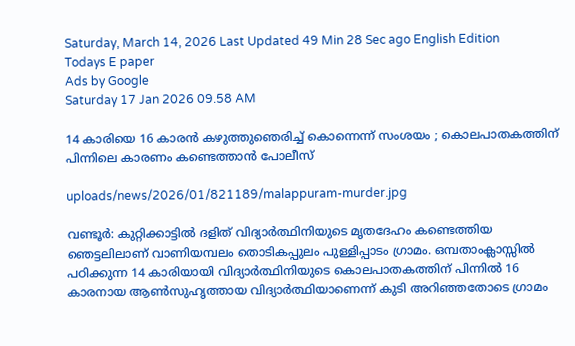Saturday, March 14, 2026 Last Updated 49 Min 28 Sec ago English Edition
Todays E paper
Ads by Google
Saturday 17 Jan 2026 09.58 AM

14 കാരിയെ 16 കാരന്‍ കഴുത്തുഞെരിച്ച് കൊന്നെന്ന് സംശയം ; കൊലപാതകത്തിന് പിന്നിലെ കാരണം കണ്ടെത്താന്‍ പോലീസ്

uploads/news/2026/01/821189/malappuram-murder.jpg

വണ്ടൂര്‍: കുറ്റിക്കാട്ടില്‍ ദളിത് വിദ്യാര്‍ത്ഥിനിയുടെ മൃതദേഹം കണ്ടെത്തിയ ഞെട്ടലിലാണ് വാണിയമ്പലം തൊടികപ്പുലം പുള്ളിപ്പാടം ഗ്രാമം. ഒമ്പതാംക്ലാസ്സില്‍ പഠിക്കുന്ന 14 കാരിയായി വിദ്യാര്‍ത്ഥിനിയുടെ കൊലപാതകത്തിന് പിന്നില്‍ 16 കാരനായ ആണ്‍സുഹൃത്തായ വിദ്യാര്‍ത്ഥിയാണെന്ന് കുടി അറിഞ്ഞതോടെ ഗ്രാമം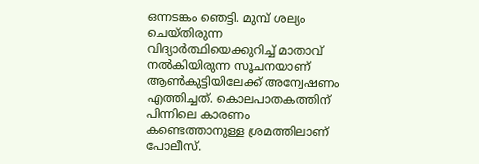ഒന്നടങ്കം ഞെട്ടി. മുമ്പ് ശല്യം ചെയ്തിരുന്ന വിദ്യാര്‍ത്ഥിയെക്കുറിച്ച് മാതാവ് നല്‍കിയിരുന്ന സൂചനയാണ് ആണ്‍കുട്ടിയിലേക്ക് അന്വേഷണം എത്തിച്ചത്. കൊലപാതകത്തിന് പിന്നിലെ കാരണം കണ്ടെത്താനുള്ള ശ്രമത്തിലാണ് പോലീസ്.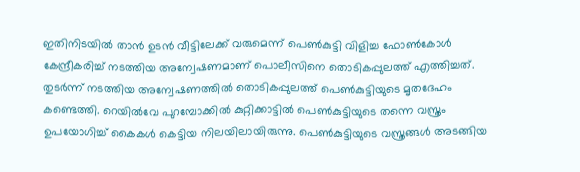ഇതിനിടയില്‍ താന്‍ ഉടന്‍ വീട്ടിലേക്ക് വരുമെന്ന് പെണ്‍കുട്ടി വിളിച്ച ഫോണ്‍കോള്‍ കേന്ദ്രീകരിച്ച് നടത്തിയ അന്വേഷണമാണ് പൊലീസിനെ തൊടികപ്പുലത്ത് എത്തിച്ചത്. തുടര്‍ന്ന് നടത്തിയ അന്വേഷണത്തില്‍ തൊടികപ്പുലത്ത് പെണ്‍കുട്ടിയുടെ മൃതദേഹം കണ്ടെത്തി. റെയില്‍വേ പുറമ്പോക്കില്‍ കുറ്റിക്കാട്ടില്‍ പെണ്‍കുട്ടിയുടെ തന്നെ വസ്ത്രം ഉപയോഗിച്ച് കൈകള്‍ കെട്ടിയ നിലയിലായിരുന്നു. പെണ്‍കുട്ടിയുടെ വസ്ത്രങ്ങള്‍ അടങ്ങിയ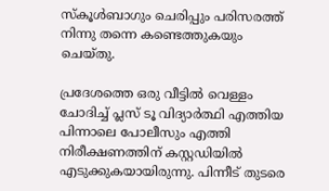സ്‌കൂള്‍ബാഗും ചെരിപ്പും പരിസരത്ത് നിന്നു തന്നെ കണ്ടെത്തുകയും ചെയ്തു.

പ്രദേശത്തെ ഒരു വീട്ടില്‍ വെള്ളം ചോദിച്ച് പ്ലസ് ടൂ വിദ്യാര്‍ത്ഥി എത്തിയ പിന്നാലെ പോലീസും എത്തി നിരീക്ഷണത്തിന് കസ്റ്റഡിയില്‍ എടുക്കുകയായിരുന്നു. പിന്നീട് തുടരെ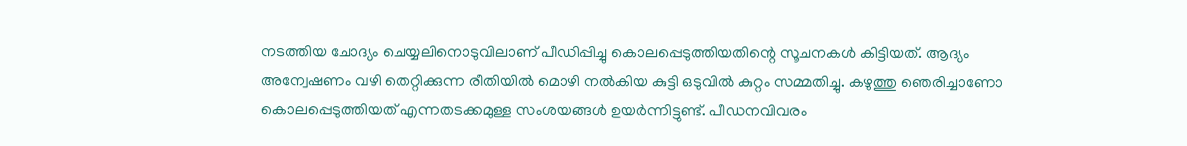നടത്തിയ ചോദ്യം ചെയ്യലിനൊടുവിലാണ് പീഡിപ്പിച്ചു കൊലപ്പെടുത്തിയതിന്റെ സൂചനകള്‍ കിട്ടിയത്. ആദ്യം അന്വേഷണം വഴി തെറ്റിക്കുന്ന രീതിയില്‍ മൊഴി നല്‍കിയ കുട്ടി ഒടുവില്‍ കുറ്റം സമ്മതിച്ചു. കഴുത്തു ഞെരിച്ചാണോ കൊലപ്പെടുത്തിയത് എന്നതടക്കമുള്ള സംശയങ്ങള്‍ ഉയര്‍ന്നിട്ടുണ്ട്. പീഡനവിവരം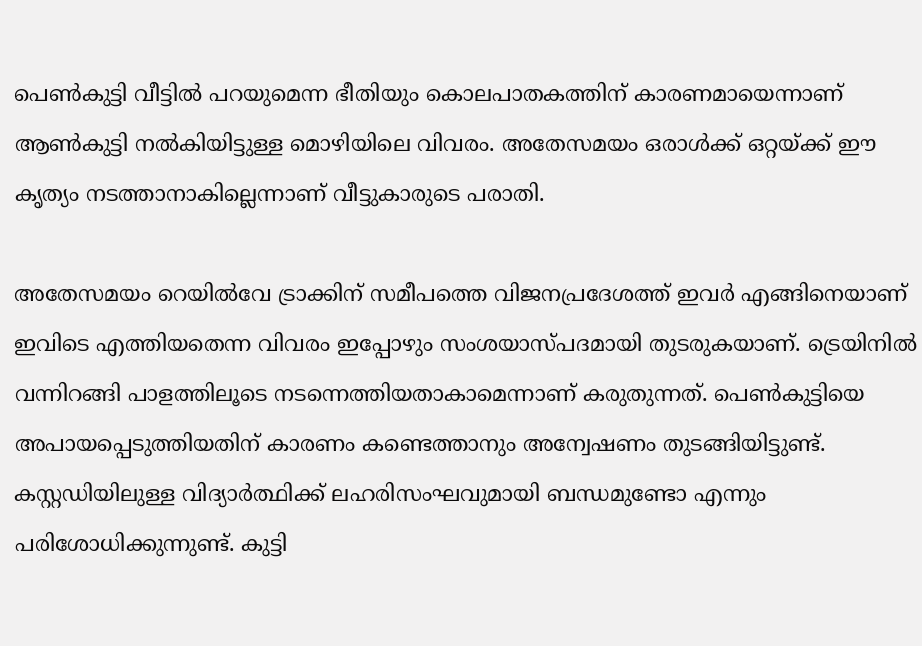പെണ്‍കുട്ടി വീട്ടില്‍ പറയുമെന്ന ഭീതിയും കൊലപാതകത്തിന് കാരണമായെന്നാണ് ആണ്‍കുട്ടി നല്‍കിയിട്ടുള്ള മൊഴിയിലെ വിവരം. അതേസമയം ഒരാള്‍ക്ക് ഒറ്റയ്ക്ക് ഈ കൃത്യം നടത്താനാകില്ലെന്നാണ് വീട്ടുകാരുടെ പരാതി.

അതേസമയം റെയില്‍വേ ട്രാക്കിന് സമീപത്തെ വിജനപ്രദേശത്ത് ഇവര്‍ എങ്ങിനെയാണ് ഇവിടെ എത്തിയതെന്ന വിവരം ഇപ്പോഴും സംശയാസ്പദമായി തുടരുകയാണ്. ട്രെയിനില്‍ വന്നിറങ്ങി പാളത്തിലൂടെ നടന്നെത്തിയതാകാമെന്നാണ് കരുതുന്നത്. പെണ്‍കുട്ടിയെ അപായപ്പെടുത്തിയതിന് കാരണം കണ്ടെത്താനും അന്വേഷണം തുടങ്ങിയിട്ടുണ്ട്. കസ്റ്റഡിയിലുള്ള വിദ്യാര്‍ത്ഥിക്ക് ലഹരിസംഘവുമായി ബന്ധമുണ്ടോ എന്നും പരിശോധിക്കുന്നുണ്ട്. കുട്ടി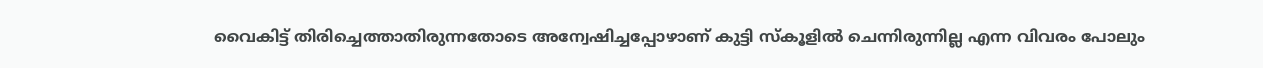വൈകിട്ട് തിരിച്ചെത്താതിരുന്നതോടെ അന്വേഷിച്ചപ്പോഴാണ് കുട്ടി സ്‌കൂളില്‍ ചെന്നിരുന്നില്ല എന്ന വിവരം പോലും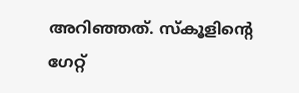അറിഞ്ഞത്. സ്‌കൂളിന്റെ ഗേറ്റ്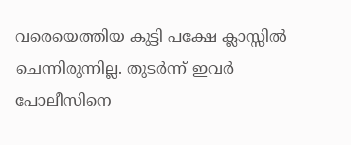വരെയെത്തിയ കുട്ടി പക്ഷേ ക്ലാസ്സില്‍ ചെന്നിരുന്നില്ല. തുടര്‍ന്ന് ഇവര്‍ പോലീസിനെ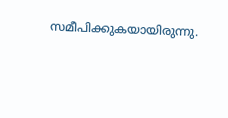സമീപിക്കുകയായിരുന്നു.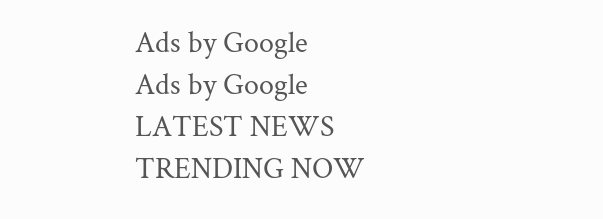Ads by Google
Ads by Google
LATEST NEWS
TRENDING NOW